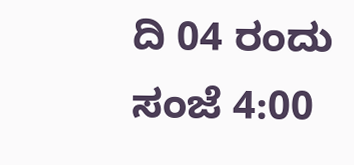ದಿ 04 ರಂದು ಸಂಜೆ 4:00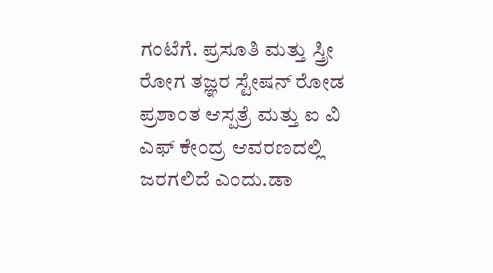ಗಂಟೆಗೆ. ಪ್ರಸೂತಿ ಮತ್ತು ಸ್ತ್ರೀ ರೋಗ ತಜ್ಞರ ಸ್ಟೇಷನ್ ರೋಡ ಪ್ರಶಾಂತ ಆಸ್ಪತ್ರೆ ಮತ್ತು ಐ ವಿ ಎಫ್ ಕೇಂದ್ರ ಆವರಣದಲ್ಲಿ ಜರಗಲಿದೆ ಎಂದು.ಡಾ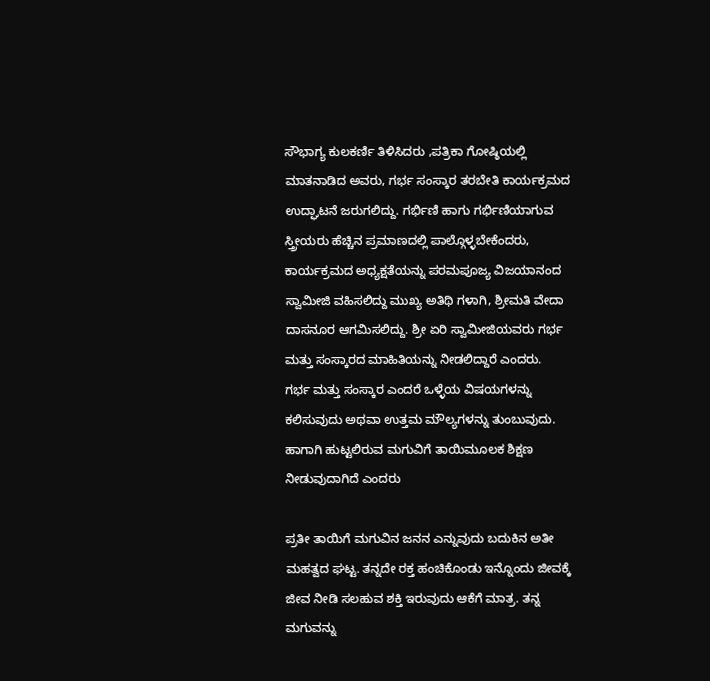ಸೌಭಾಗ್ಯ ಕುಲಕರ್ಣಿ ತಿಳಿಸಿದರು ,ಪತ್ರಿಕಾ ಗೋಷ್ಠಿಯಲ್ಲಿ ಮಾತನಾಡಿದ ಅವರು, ಗರ್ಭ ಸಂಸ್ಕಾರ ತರಬೇತಿ ಕಾರ್ಯಕ್ರಮದ ಉದ್ಘಾಟನೆ ಜರುಗಲಿದ್ದು. ಗರ್ಭಿಣಿ ಹಾಗು ಗರ್ಭಿಣಿಯಾಗುವ ಸ್ತ್ರೀಯರು ಹೆಚ್ಚಿನ ಪ್ರಮಾಣದಲ್ಲಿ ಪಾಲ್ಗೊಳ್ಳಬೇಕೆಂದರು,
ಕಾರ್ಯಕ್ರಮದ ಅಧ್ಯಕ್ಷತೆಯನ್ನು ಪರಮಪೂಜ್ಯ ವಿಜಯಾನಂದ ಸ್ವಾಮೀಜಿ ವಹಿಸಲಿದ್ದು ಮುಖ್ಯ ಅತಿಥಿ ಗಳಾಗಿ, ಶ್ರೀಮತಿ ವೇದಾ ದಾಸನೂರ ಆಗಮಿಸಲಿದ್ದು. ಶ್ರೀ ಏರಿ ಸ್ವಾಮೀಜಿಯವರು ಗರ್ಭ ಮತ್ತು ಸಂಸ್ಕಾರದ ಮಾಹಿತಿಯನ್ನು ನೀಡಲಿದ್ದಾರೆ ಎಂದರು.
ಗರ್ಭ ಮತ್ತು ಸಂಸ್ಕಾರ ಎಂದರೆ ಒಳ್ಳೆಯ ವಿಷಯಗಳನ್ನು ಕಲಿಸುವುದು ಅಥವಾ ಉತ್ತಮ ಮೌಲ್ಯಗಳನ್ನು ತುಂಬುವುದು. ಹಾಗಾಗಿ ಹುಟ್ಟಲಿರುವ ಮಗುವಿಗೆ ತಾಯಿಮೂಲಕ ಶಿಕ್ಷಣ ನೀಡುವುದಾಗಿದೆ ಎಂದರು

ಪ್ರತೀ ತಾಯಿಗೆ ಮಗುವಿನ ಜನನ ಎನ್ನುವುದು ಬದುಕಿನ ಅತೀ ಮಹತ್ವದ ಘಟ್ಟ. ತನ್ನದೇ ರಕ್ತ ಹಂಚಿಕೊಂಡು ಇನ್ನೊಂದು ಜೀವಕ್ಕೆ ಜೀವ ನೀಡಿ ಸಲಹುವ ಶಕ್ತಿ ಇರುವುದು ಆಕೆಗೆ ಮಾತ್ರ. ತನ್ನ ಮಗುವನ್ನು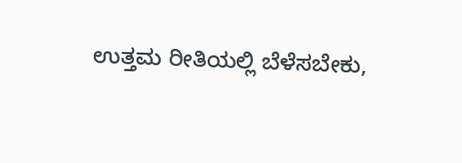ಉತ್ತಮ ರೀತಿಯಲ್ಲಿ ಬೆಳೆಸಬೇಕು,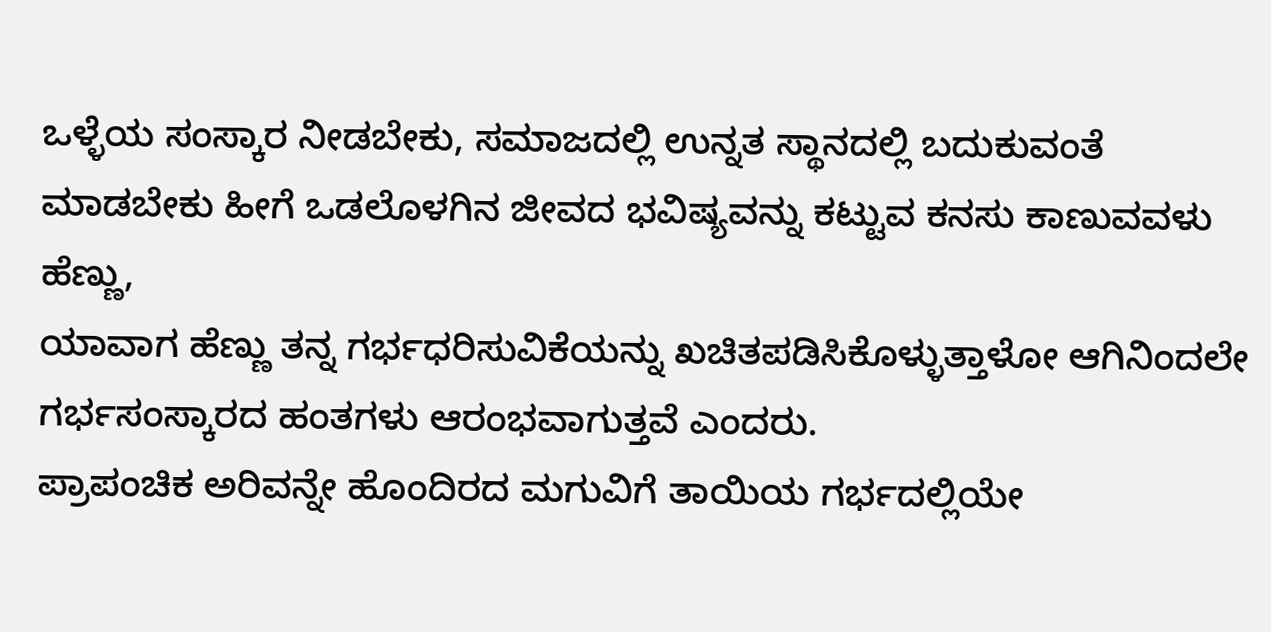ಒಳ್ಳೆಯ ಸಂಸ್ಕಾರ ನೀಡಬೇಕು, ಸಮಾಜದಲ್ಲಿ ಉನ್ನತ ಸ್ಥಾನದಲ್ಲಿ ಬದುಕುವಂತೆ ಮಾಡಬೇಕು ಹೀಗೆ ಒಡಲೊಳಗಿನ ಜೀವದ ಭವಿಷ್ಯವನ್ನು ಕಟ್ಟುವ ಕನಸು ಕಾಣುವವಳು ಹೆಣ್ಣು,
ಯಾವಾಗ ಹೆಣ್ಣು ತನ್ನ ಗರ್ಭಧರಿಸುವಿಕೆಯನ್ನು ಖಚಿತಪಡಿಸಿಕೊಳ್ಳುತ್ತಾಳೋ ಆಗಿನಿಂದಲೇ ಗರ್ಭಸಂಸ್ಕಾರದ ಹಂತಗಳು ಆರಂಭವಾಗುತ್ತವೆ ಎಂದರು.
ಪ್ರಾಪಂಚಿಕ ಅರಿವನ್ನೇ ಹೊಂದಿರದ ಮಗುವಿಗೆ ತಾಯಿಯ ಗರ್ಭದಲ್ಲಿಯೇ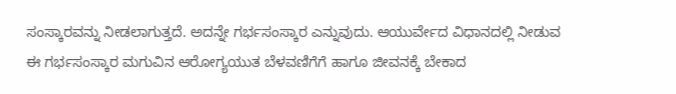ಸಂಸ್ಕಾರವನ್ನು ನೀಡಲಾಗುತ್ತದೆ. ಅದನ್ನೇ ಗರ್ಭಸಂಸ್ಕಾರ ಎನ್ನುವುದು. ಆಯುರ್ವೇದ ವಿಧಾನದಲ್ಲಿ ನೀಡುವ ಈ ಗರ್ಭಸಂಸ್ಕಾರ ಮಗುವಿನ ಆರೋಗ್ಯಯುತ ಬೆಳವಣಿಗೆಗೆ ಹಾಗೂ ಜೀವನಕ್ಕೆ ಬೇಕಾದ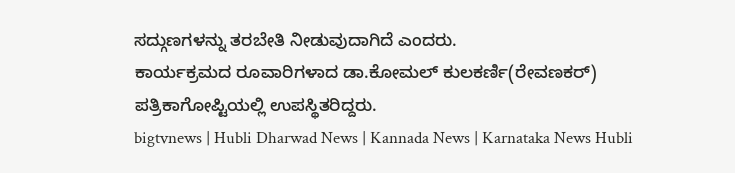ಸದ್ಗುಣಗಳನ್ನು ತರಬೇತಿ ನೀಡುವುದಾಗಿದೆ ಎಂದರು.
ಕಾರ್ಯಕ್ರಮದ ರೂವಾರಿಗಳಾದ ಡಾ.ಕೋಮಲ್ ಕುಲಕರ್ಣಿ(ರೇವಣಕರ್) ಪತ್ರಿಕಾಗೋಪ್ಟಿಯಲ್ಲಿ ಉಪಸ್ಥಿತರಿದ್ದರು.
bigtvnews | Hubli Dharwad News | Kannada News | Karnataka News Hubli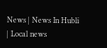News | News In Hubli | Local news